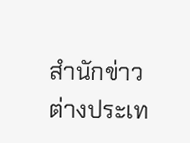สำนักข่าวต่างประเท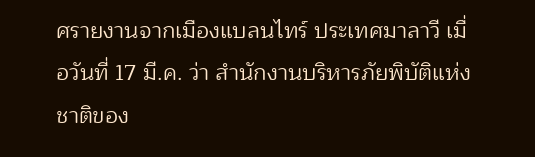ศรายงานจากเมืองแบลนไทร์ ประเทศมาลาวี เมื่อวันที่ 17 มี.ค. ว่า สำนักงานบริหารภัยพิบัติแห่งชาติของ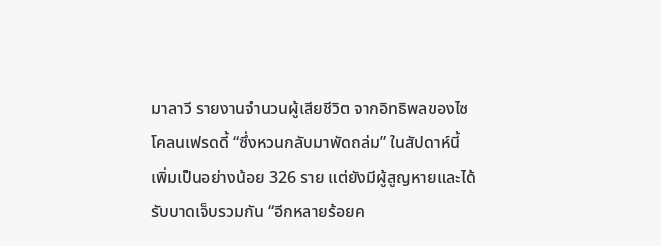มาลาวี รายงานจำนวนผู้เสียชีวิต จากอิทธิพลของไซโคลนเฟรดดี้ “ซึ่งหวนกลับมาพัดถล่ม” ในสัปดาห์นี้ เพิ่มเป็นอย่างน้อย 326 ราย แต่ยังมีผู้สูญหายและได้รับบาดเจ็บรวมกัน “อีกหลายร้อยค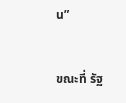น”


ขณะที่ รัฐ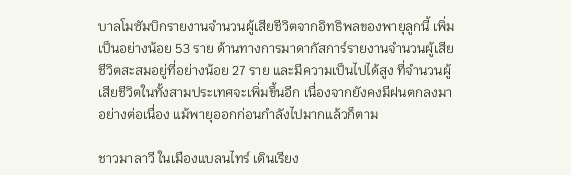บาลโมซัมบิกรายงานจำนวนผู้เสียชีวิตจากอิทธิพลของพายุลูกนี้ เพิ่มเป็นอย่างน้อย 53 ราย ด้านทางการมาดากัสการ์รายงานจำนวนผู้เสียชีวิตสะสมอยู่ที่อย่างน้อย 27 ราย และมีความเป็นไปได้สูง ที่จำนวนผู้เสียชีวิตในทั้งสามประเทศจะเพิ่มขึ้นอีก เนื่องจากยังคงมีฝนตกลงมาอย่างต่อเนื่อง แม้พายุออกก่อนกำลังไปมากแล้วก็ตาม

ชาวมาลาวี ในเมืองแบลนไทร์ เดินเรียง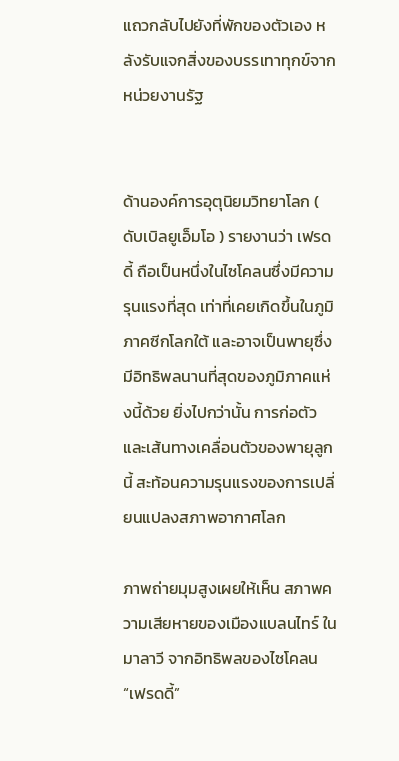แถวกลับไปยังที่พักของตัวเอง หลังรับแจกสิ่งของบรรเทาทุกข์จากหน่วยงานรัฐ


ด้านองค์การอุตุนิยมวิทยาโลก ( ดับเบิลยูเอ็มโอ ) รายงานว่า เฟรดดี้ ถือเป็นหนึ่งในไซโคลนซึ่งมีความรุนแรงที่สุด เท่าที่เคยเกิดขึ้นในภูมิภาคซีกโลกใต้ และอาจเป็นพายุซึ่งมีอิทธิพลนานที่สุดของภูมิภาคแห่งนี้ด้วย ยิ่งไปกว่านั้น การก่อตัวและเส้นทางเคลื่อนตัวของพายุลูกนี้ สะท้อนความรุนแรงของการเปลี่ยนแปลงสภาพอากาศโลก

ภาพถ่ายมุมสูงเผยให้เห็น สภาพความเสียหายของเมืองแบลนไทร์ ในมาลาวี จากอิทธิพลของไซโคลน “เฟรดดี้”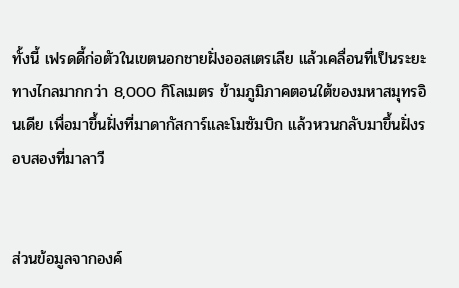ทั้งนี้ เฟรดดี้ก่อตัวในเขตนอกชายฝั่งออสเตรเลีย แล้วเคลื่อนที่เป็นระยะทางไกลมากกว่า 8,000 กิโลเมตร ข้ามภูมิภาคตอนใต้ของมหาสมุทรอินเดีย เพื่อมาขึ้นฝั่งที่มาดากัสการ์และโมซัมบิก แล้วหวนกลับมาขึ้นฝั่งรอบสองที่มาลาวี


ส่วนข้อมูลจากองค์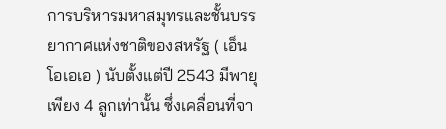การบริหารมหาสมุทรและชั้นบรรยากาศแห่งชาติของสหรัฐ ( เอ็นโอเอเอ ) นับตั้งแต่ปี 2543 มีพายุเพียง 4 ลูกเท่านั้น ซึ่งเคลื่อนที่จา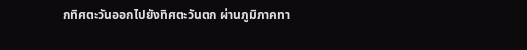กทิศตะวันออกไปยังทิศตะวันตก ผ่านภูมิภาคทา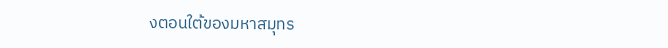งตอนใต้ของมหาสมุทร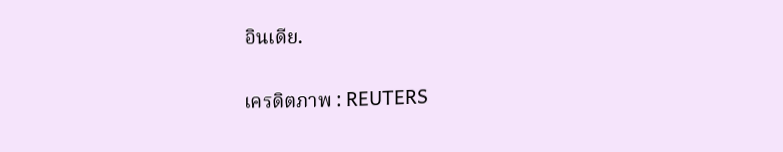อินเดีย.

เครดิตภาพ : REUTERS